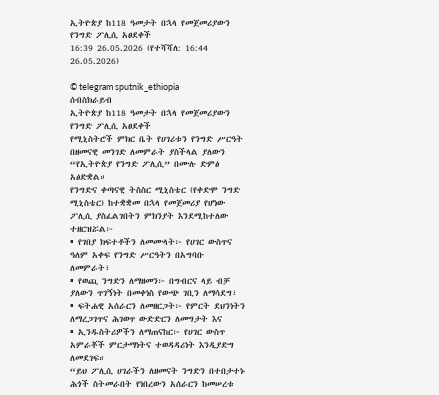ኢትዮጵያ ከ118 ዓመታት በኋላ የመጀመሪያውን የንግድ ፖሊሲ አፀደቀች
16:39 26.05.2026 (የተሻሻለ: 16:44 26.05.2026)

© telegram sputnik_ethiopia
ሰብስክራይብ
ኢትዮጵያ ከ118 ዓመታት በኋላ የመጀመሪያውን የንግድ ፖሊሲ አፀደቀች
የሚኒስትሮች ምክር ቤት የሀገሪቱን የንግድ ሥርዓት በዘመናዊ መንገድ ለመምራት ያስችላል ያለውን “የኢትዮጵያ የንግድ ፖሊሲ” በሙሉ ድምፅ አፅድቋል።
የንግድና ቀጣናዊ ትስስር ሚኒስቴር (የቀድሞ ንግድ ሚኒስቴር) ከተቋቋመ በኋላ የመጀመሪያ የሆነው ፖሊሲ ያስፈልገበትን ምክንያት እንደሚከተለው ተዘርዝሯል፦
▪ የገበያ ክፍተቶችን ለመሙላት፦ የሀገር ውስጥና ዓለም አቀፍ የንግድ ሥርዓትን በአግባቡ ለመምራት፣
▪ የወጪ ንግድን ለማዘመን፦ በግብርና ላይ ብቻ ያለውን ጥገኝነት በመቀነስ የውጭ ገቢን ለማሳደግ፣
▪ ፍትሐዊ አሰራርን ለመዘርጋት፦ የምርት ደህንነትን ለማረጋገጥና ሕገወጥ ውድድርን ለመግታት እና
▪ ኢንዱስትሪዎችን ለማጠናከር፦ የሀገር ውስጥ አምራቾች ምርታማነትና ተወዳዳሪነት እንዲያድግ ለመደገፍ።
“ይህ ፖሊሲ ሀገራችን ለዘመናት ንግድን በተበታተኑ ሕጎች ስትመራበት የነበረውን አሰራርን ከመሠረቱ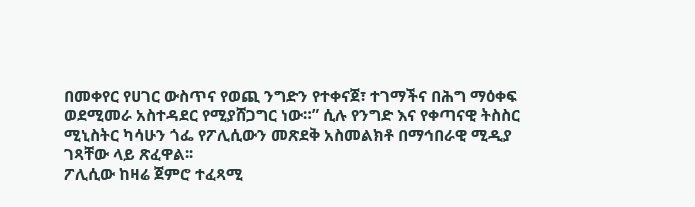በመቀየር የሀገር ውስጥና የወጪ ንግድን የተቀናጀ፣ ተገማችና በሕግ ማዕቀፍ ወደሚመራ አስተዳደር የሚያሸጋግር ነው።” ሲሉ የንግድ እና የቀጣናዊ ትስስር ሚኒስትር ካሳሁን ጎፌ የፖሊሲውን መጽደቅ አስመልክቶ በማኅበራዊ ሚዲያ ገጻቸው ላይ ጽፈዋል፡፡
ፖሊሲው ከዛሬ ጀምሮ ተፈጻሚ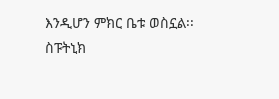እንዲሆን ምክር ቤቱ ወስኗል፡፡
ስፑትኒክ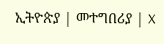ኢትዮጵያ | መተግበሪያ | X